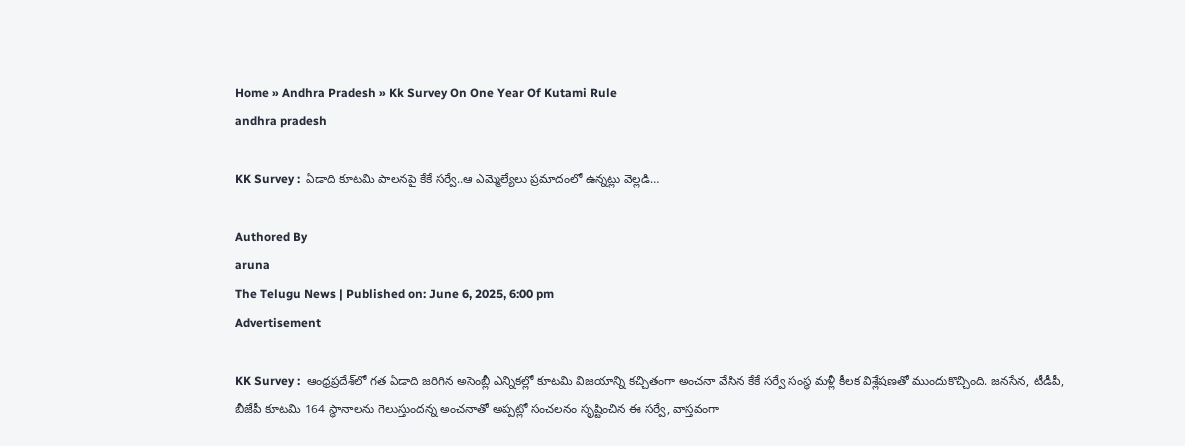Home » Andhra Pradesh » Kk Survey On One Year Of Kutami Rule
andhra pradesh

KK Survey :  ఏడాది కూటమి పాలనపై కేకే సర్వే..ఆ ఎమ్మెల్యేలు ప్రమాదంలో ఉన్నట్లు వెల్లడి…

Authored By
aruna
The Telugu News | Published on: June 6, 2025, 6:00 pm
Advertisement

KK Survey :  ఆంధ్రప్రదేశ్‌లో గత ఏడాది జరిగిన అసెంబ్లీ ఎన్నికల్లో కూటమి విజయాన్ని కచ్చితంగా అంచనా వేసిన కేకే సర్వే సంస్థ మళ్లీ కీలక విశ్లేషణతో ముందుకొచ్చింది. జనసేన, టీడీపీ, బీజేపీ కూటమి 164 స్థానాలను గెలుస్తుందన్న అంచనాతో అప్పట్లో సంచలనం సృష్టించిన ఈ సర్వే, వాస్తవంగా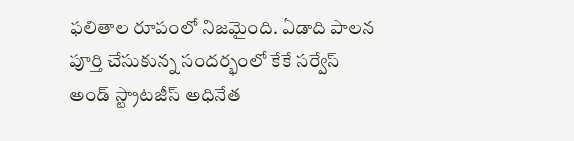ఫలితాల రూపంలో నిజమైంది. ఏడాది పాలన పూర్తి చేసుకున్న సందర్భంలో కేకే సర్వేస్ అండ్ స్ట్రాటజీస్ అధినేత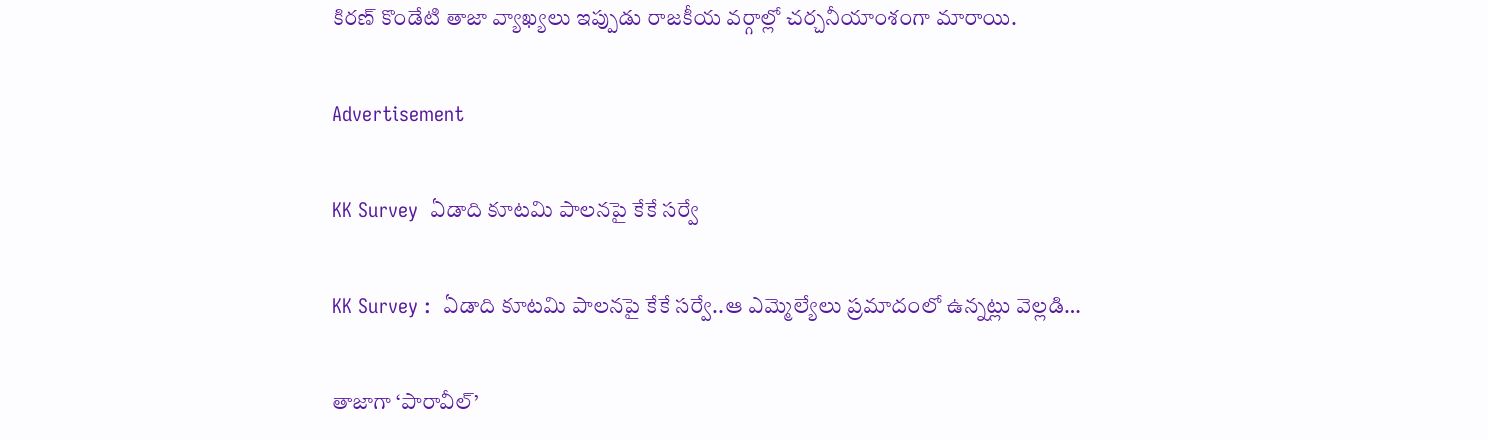కిరణ్ కొండేటి తాజా వ్యాఖ్యలు ఇప్పుడు రాజకీయ వర్గాల్లో చర్చనీయాంశంగా మారాయి.

Advertisement

KK Survey  ఏడాది కూటమి పాలనపై కేకే సర్వే

KK Survey :  ఏడాది కూటమి పాలనపై కేకే సర్వే..ఆ ఎమ్మెల్యేలు ప్రమాదంలో ఉన్నట్లు వెల్లడి…

తాజాగా ‘పారావీల్’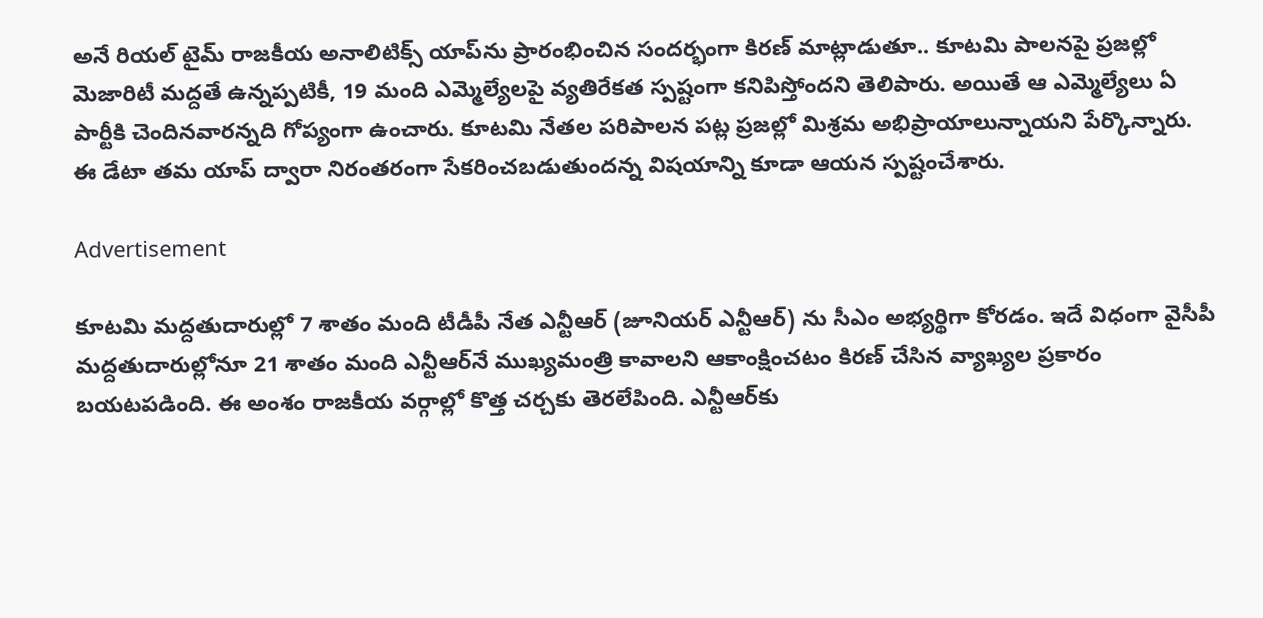అనే రియల్ టైమ్ రాజకీయ అనాలిటిక్స్ యాప్‌ను ప్రారంభించిన సందర్భంగా కిరణ్ మాట్లాడుతూ.. కూటమి పాలనపై ప్రజల్లో మెజారిటీ మద్దతే ఉన్నప్పటికీ, 19 మంది ఎమ్మెల్యేలపై వ్యతిరేకత స్పష్టంగా కనిపిస్తోందని తెలిపారు. అయితే ఆ ఎమ్మెల్యేలు ఏ పార్టీకి చెందినవారన్నది గోప్యంగా ఉంచారు. కూటమి నేతల పరిపాలన పట్ల ప్రజల్లో మిశ్రమ అభిప్రాయాలున్నాయని పేర్కొన్నారు. ఈ డేటా తమ యాప్ ద్వారా నిరంతరంగా సేకరించబడుతుందన్న విషయాన్ని కూడా ఆయన స్పష్టంచేశారు.

Advertisement

కూటమి మద్దతుదారుల్లో 7 శాతం మంది టీడీపీ నేత ఎన్టీఆర్‌ (జూనియర్ ఎన్టీఆర్) ను సీఎం అభ్యర్థిగా కోరడం. ఇదే విధంగా వైసీపీ మద్దతుదారుల్లోనూ 21 శాతం మంది ఎన్టీఆర్‌నే ముఖ్యమంత్రి కావాలని ఆకాంక్షించటం కిరణ్ చేసిన వ్యాఖ్యల ప్రకారం బయటపడింది. ఈ అంశం రాజకీయ వర్గాల్లో కొత్త చర్చకు తెరలేపింది. ఎన్టీఆర్‌కు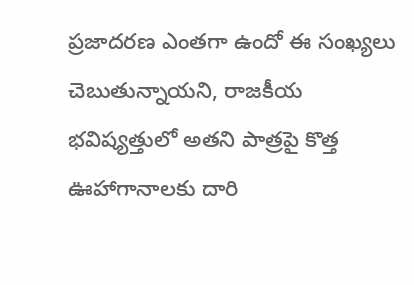ప్రజాదరణ ఎంతగా ఉందో ఈ సంఖ్యలు చెబుతున్నాయని, రాజకీయ భవిష్యత్తులో అతని పాత్రపై కొత్త ఊహాగానాలకు దారి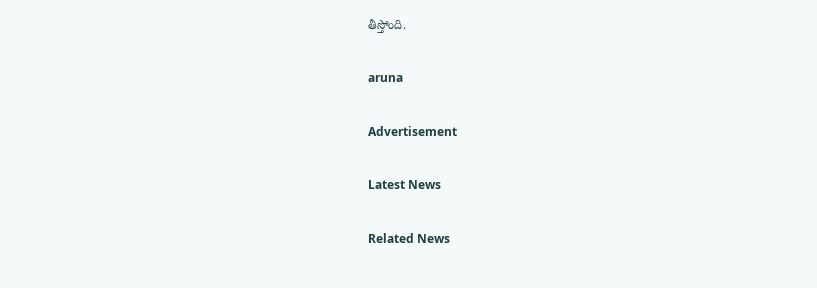తీస్తోంది.

aruna

Advertisement

Latest News

Related News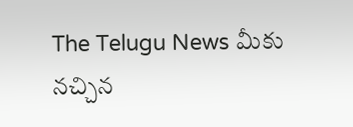The Telugu News మీకు నచ్చిన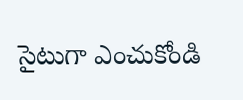సైటుగా ఎంచుకోండి